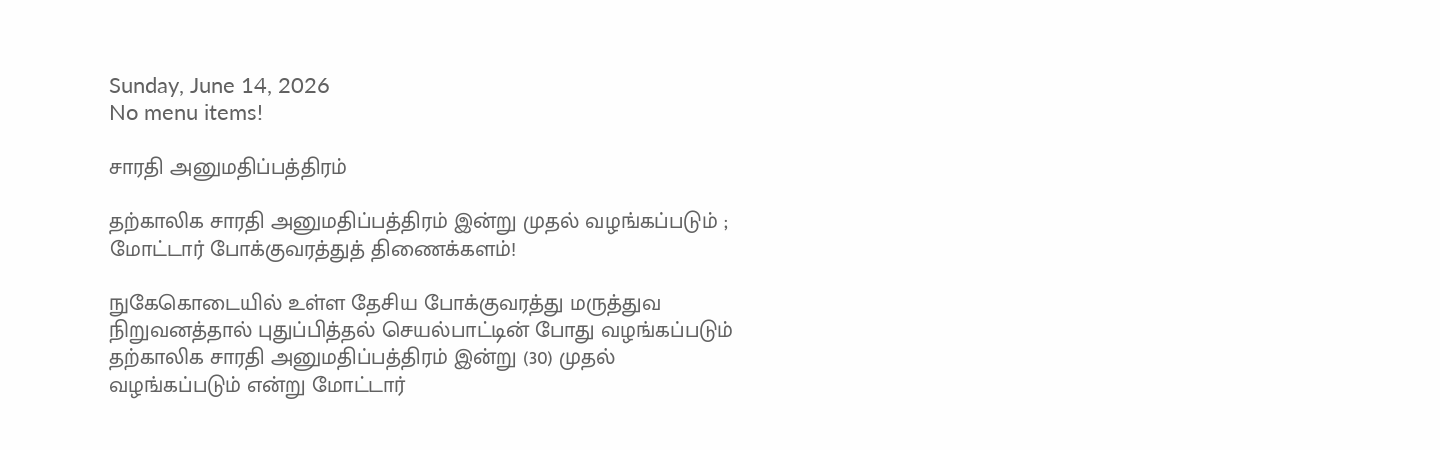Sunday, June 14, 2026
No menu items!

சாரதி அனுமதிப்பத்திரம்

தற்காலிக சாரதி அனுமதிப்பத்திரம் இன்று முதல் வழங்கப்படும் ; மோட்டார் போக்குவரத்துத் திணைக்களம்!

நுகேகொடையில் உள்ள தேசிய போக்குவரத்து மருத்துவ நிறுவனத்தால் புதுப்பித்தல் செயல்பாட்டின் போது வழங்கப்படும் தற்காலிக சாரதி அனுமதிப்பத்திரம் இன்று (30) முதல் வழங்கப்படும் என்று மோட்டார்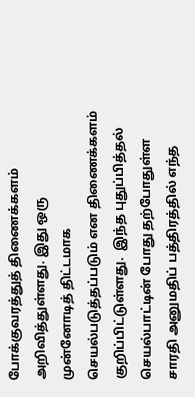போக்குவரத்துத் திணைக்களம் அறிவித்துள்ளது. இது ஒரு முன்னோடித் திட்டமாக செயல்படுத்தப்படும் என திணைக்களம் குறிப்பிட்டுள்ளது.  இந்த புதுப்பித்தல் செயல்பாட்டின் போது தற்போதுள்ள சாரதி அனுமதிப் பத்திரத்தில் எந்த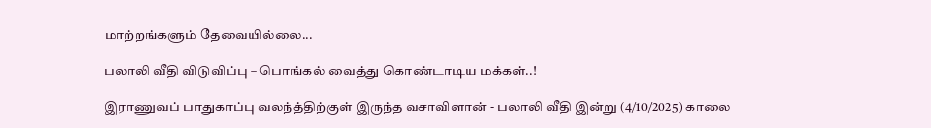மாற்றங்களும் தேவையில்லை...

பலாலி வீதி விடுவிப்பு – பொங்கல் வைத்து கொண்டாடிய மக்கள்..!

இராணுவப் பாதுகாப்பு வலந்த்திற்குள் இருந்த வசாவிளான் - பலாலி வீதி இன்று (4/10/2025) காலை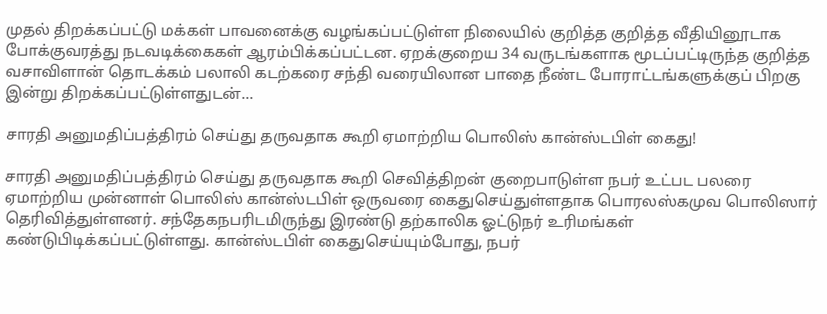முதல் திறக்கப்பட்டு மக்கள் பாவனைக்கு வழங்கப்பட்டுள்ள நிலையில் குறித்த குறித்த வீதியினூடாக போக்குவரத்து நடவடிக்கைகள் ஆரம்பிக்கப்பட்டன. ஏறக்குறைய 34 வருடங்களாக மூடப்பட்டிருந்த குறித்த வசாவிளான் தொடக்கம் பலாலி கடற்கரை சந்தி வரையிலான பாதை நீண்ட போராட்டங்களுக்குப் பிறகு இன்று திறக்கப்பட்டுள்ளதுடன்...

சாரதி அனுமதிப்பத்திரம் செய்து தருவதாக கூறி ஏமாற்றிய பொலிஸ் கான்ஸ்டபிள் கைது!

சாரதி அனுமதிப்பத்திரம் செய்து தருவதாக கூறி செவித்திறன் குறைபாடுள்ள நபர் உட்பட பலரை ஏமாற்றிய முன்னாள் பொலிஸ் கான்ஸ்டபிள் ஒருவரை கைதுசெய்துள்ளதாக பொரலஸ்கமுவ பொலிஸார் தெரிவித்துள்ளனர். சந்தேகநபரிடமிருந்து இரண்டு தற்காலிக ஓட்டுநர் உரிமங்கள் கண்டுபிடிக்கப்பட்டுள்ளது. கான்ஸ்டபிள் கைதுசெய்யும்போது, நபர்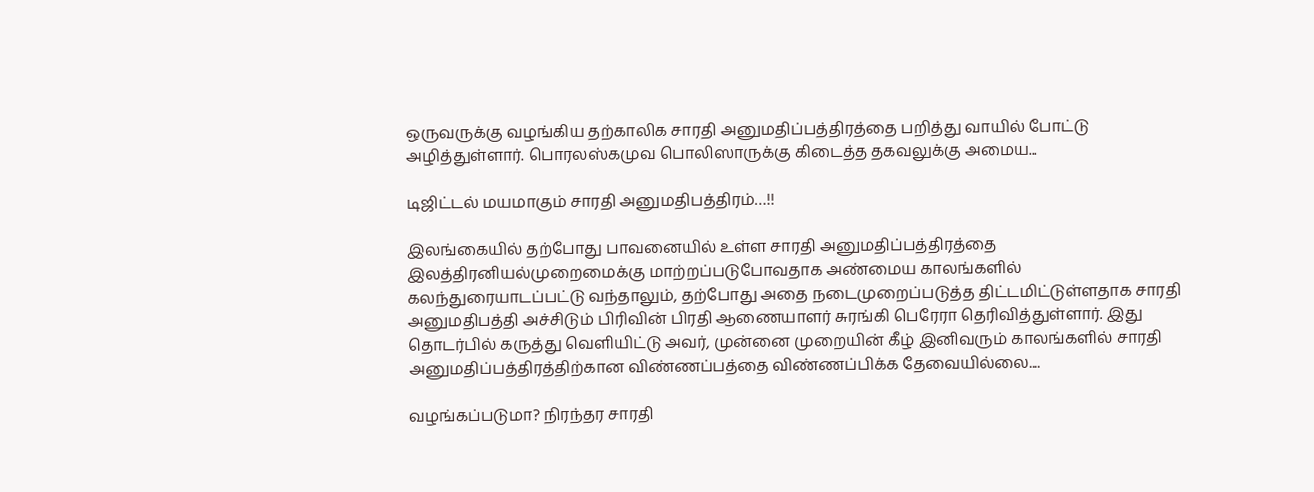ஒருவருக்கு வழங்கிய தற்காலிக சாரதி அனுமதிப்பத்திரத்தை பறித்து வாயில் போட்டு அழித்துள்ளார். பொரலஸ்கமுவ பொலிஸாருக்கு கிடைத்த தகவலுக்கு அமைய...

டிஜிட்டல் மயமாகும் சாரதி அனுமதிபத்திரம்…!!

இலங்கையில் தற்போது பாவனையில் உள்ள சாரதி அனுமதிப்பத்திரத்தை இலத்திரனியல்முறைமைக்கு மாற்றப்படுபோவதாக அண்மைய காலங்களில் கலந்துரையாடப்பட்டு வந்தாலும், தற்போது அதை நடைமுறைப்படுத்த திட்டமிட்டுள்ளதாக சாரதி அனுமதிபத்தி அச்சிடும் பிரிவின் பிரதி ஆணையாளர் சுரங்கி பெரேரா தெரிவித்துள்ளார். இது தொடர்பில் கருத்து வெளியிட்டு அவர், முன்னை முறையின் கீழ் இனிவரும் காலங்களில் சாரதி அனுமதிப்பத்திரத்திற்கான விண்ணப்பத்தை விண்ணப்பிக்க தேவையில்லை....

வழங்கப்படுமா? நிரந்தர சாரதி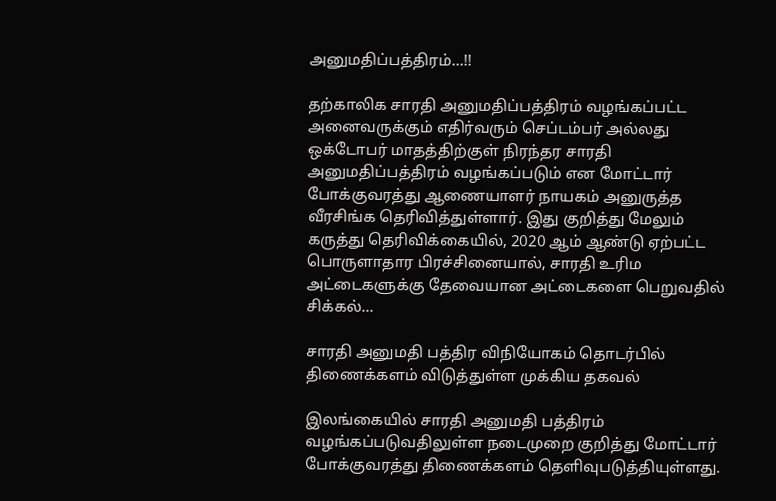அனுமதிப்பத்திரம்…!!

தற்காலிக சாரதி அனுமதிப்பத்திரம் வழங்கப்பட்ட அனைவருக்கும் எதிர்வரும் செப்டம்பர் அல்லது ஒக்டோபர் மாதத்திற்குள் நிரந்தர சாரதி அனுமதிப்பத்திரம் வழங்கப்படும் என மோட்டார் போக்குவரத்து ஆணையாளர் நாயகம் அனுருத்த வீரசிங்க தெரிவித்துள்ளார். இது குறித்து மேலும் கருத்து தெரிவிக்கையில், 2020 ஆம் ஆண்டு ஏற்பட்ட பொருளாதார பிரச்சினையால், சாரதி உரிம அட்டைகளுக்கு தேவையான அட்டைகளை பெறுவதில் சிக்கல்...

சாரதி அனுமதி பத்திர விநியோகம் தொடர்பில் திணைக்களம் விடுத்துள்ள முக்கிய தகவல்

இலங்கையில் சாரதி அனுமதி பத்திரம் வழங்கப்படுவதிலுள்ள நடைமுறை குறித்து மோட்டார் போக்குவரத்து திணைக்களம் தெளிவுபடுத்தியுள்ளது.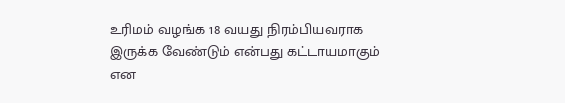உரிமம் வழங்க 18 வயது நிரம்பியவராக இருக்க வேண்டும் என்பது கட்டாயமாகும் என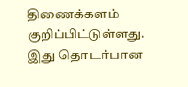திணைக்களம் குறிப்பிட்டுள்ளது. இது தொடர்பான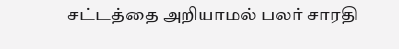சட்டத்தை அறியாமல் பலர் சாரதி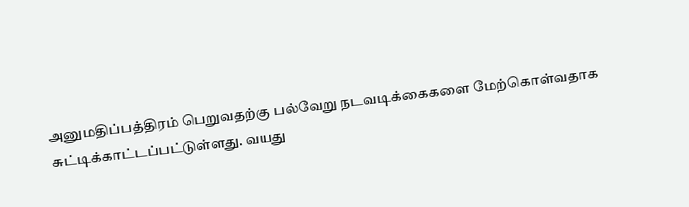அனுமதிப்பத்திரம் பெறுவதற்கு பல்வேறு நடவடிக்கைகளை மேற்கொள்வதாக சுட்டிக்காட்டப்பட்டுள்ளது. வயது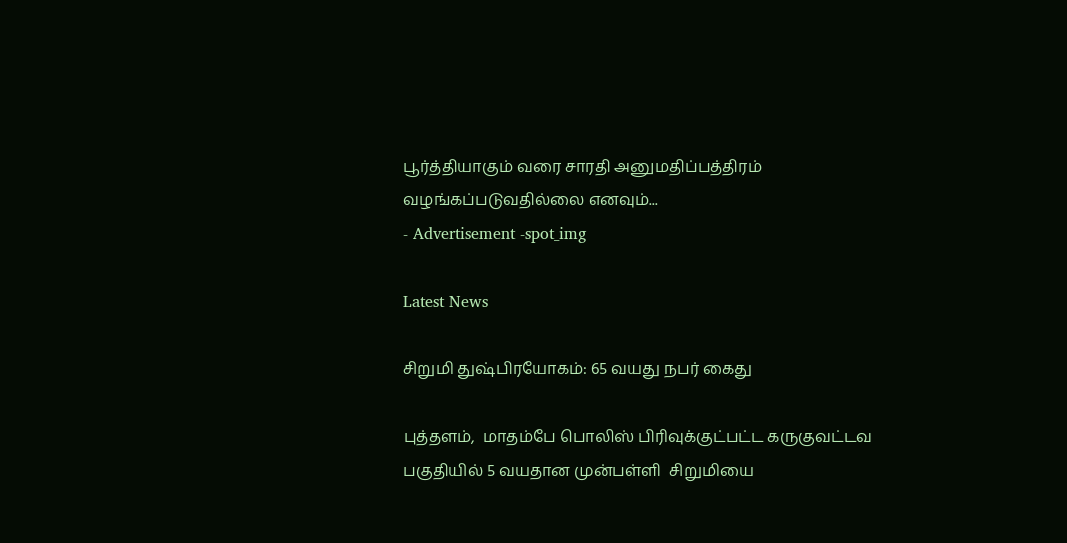பூர்த்தியாகும் வரை சாரதி அனுமதிப்பத்திரம் வழங்கப்படுவதில்லை எனவும்...
- Advertisement -spot_img

Latest News

சிறுமி துஷ்பிரயோகம்: 65 வயது நபர் கைது

புத்தளம்,  மாதம்பே பொலிஸ் பிரிவுக்குட்பட்ட கருகுவட்டவ பகுதியில் 5 வயதான முன்பள்ளி  சிறுமியை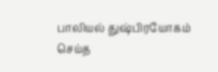பாலியல் துஷ்பிரயோகம் செய்த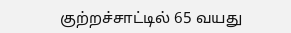குற்றச்சாட்டில் 65 வயது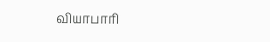வியாபாரி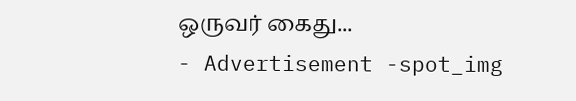ஒருவர் கைது...
- Advertisement -spot_img